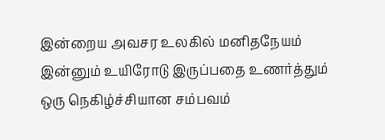இன்றைய அவசர உலகில் மனிதநேயம் இன்னும் உயிரோடு இருப்பதை உணர்த்தும் ஒரு நெகிழ்ச்சியான சம்பவம்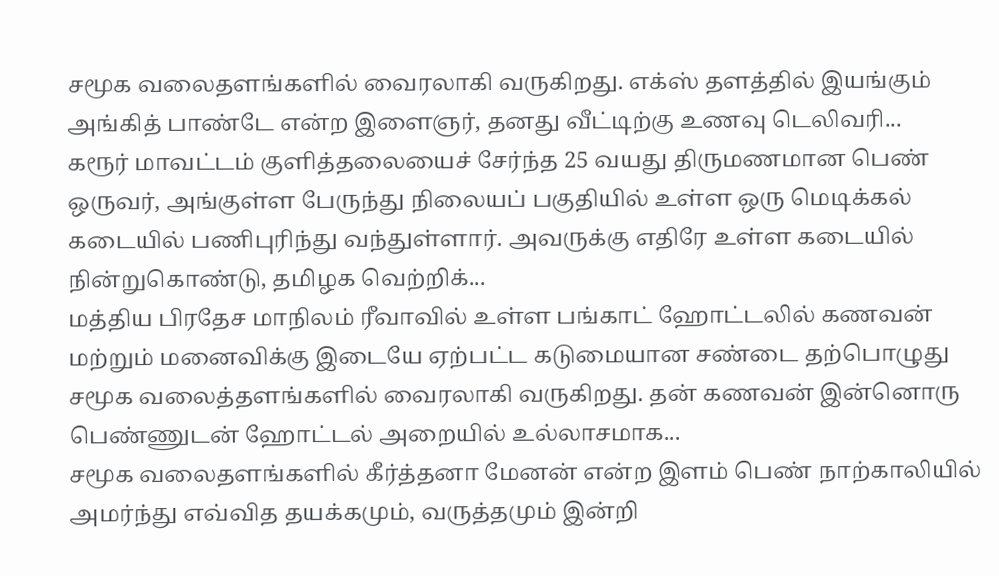சமூக வலைதளங்களில் வைரலாகி வருகிறது. எக்ஸ் தளத்தில் இயங்கும் அங்கித் பாண்டே என்ற இளைஞர், தனது வீட்டிற்கு உணவு டெலிவரி...
கரூர் மாவட்டம் குளித்தலையைச் சேர்ந்த 25 வயது திருமணமான பெண் ஒருவர், அங்குள்ள பேருந்து நிலையப் பகுதியில் உள்ள ஒரு மெடிக்கல் கடையில் பணிபுரிந்து வந்துள்ளார். அவருக்கு எதிரே உள்ள கடையில் நின்றுகொண்டு, தமிழக வெற்றிக்...
மத்திய பிரதேச மாநிலம் ரீவாவில் உள்ள பங்காட் ஹோட்டலில் கணவன் மற்றும் மனைவிக்கு இடையே ஏற்பட்ட கடுமையான சண்டை தற்பொழுது சமூக வலைத்தளங்களில் வைரலாகி வருகிறது. தன் கணவன் இன்னொரு பெண்ணுடன் ஹோட்டல் அறையில் உல்லாசமாக...
சமூக வலைதளங்களில் கீர்த்தனா மேனன் என்ற இளம் பெண் நாற்காலியில் அமர்ந்து எவ்வித தயக்கமும், வருத்தமும் இன்றி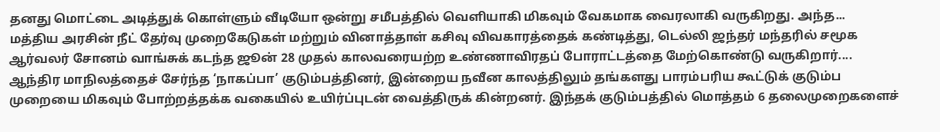தனது மொட்டை அடித்துக் கொள்ளும் வீடியோ ஒன்று சமீபத்தில் வெளியாகி மிகவும் வேகமாக வைரலாகி வருகிறது. அந்த...
மத்திய அரசின் நீட் தேர்வு முறைகேடுகள் மற்றும் வினாத்தாள் கசிவு விவகாரத்தைக் கண்டித்து, டெல்லி ஜந்தர் மந்தரில் சமூக ஆர்வலர் சோனம் வாங்சுக் கடந்த ஜூன் 28 முதல் காலவரையற்ற உண்ணாவிரதப் போராட்டத்தை மேற்கொண்டு வருகிறார்....
ஆந்திர மாநிலத்தைச் சேர்ந்த ‘நாகப்பா’ குடும்பத்தினர், இன்றைய நவீன காலத்திலும் தங்களது பாரம்பரிய கூட்டுக் குடும்ப முறையை மிகவும் போற்றத்தக்க வகையில் உயிர்ப்புடன் வைத்திருக் கின்றனர். இந்தக் குடும்பத்தில் மொத்தம் 6 தலைமுறைகளைச்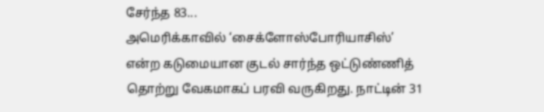சேர்ந்த 83...
அமெரிக்காவில் ‘சைக்ளோஸ்போரியாசிஸ்’ என்ற கடுமையான குடல் சார்ந்த ஒட்டுண்ணித் தொற்று வேகமாகப் பரவி வருகிறது. நாட்டின் 31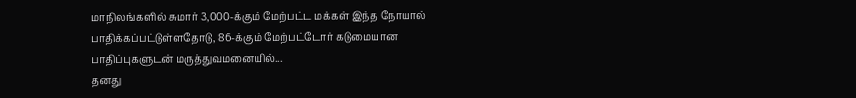மாநிலங்களில் சுமார் 3,000-க்கும் மேற்பட்ட மக்கள் இந்த நோயால் பாதிக்கப்பட்டுள்ளதோடு, 86-க்கும் மேற்பட்டோர் கடுமையான பாதிப்புகளுடன் மருத்துவமனையில்...
தனது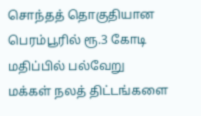சொந்தத் தொகுதியான பெரம்பூரில் ரூ.3 கோடி மதிப்பில் பல்வேறு மக்கள் நலத் திட்டங்களை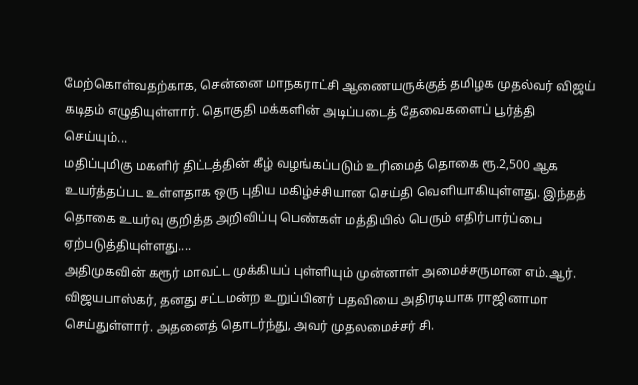மேற்கொள்வதற்காக, சென்னை மாநகராட்சி ஆணையருக்குத் தமிழக முதல்வர் விஜய் கடிதம் எழுதியுள்ளார். தொகுதி மக்களின் அடிப்படைத் தேவைகளைப் பூர்த்தி செய்யும்...
மதிப்புமிகு மகளிர் திட்டத்தின் கீழ் வழங்கப்படும் உரிமைத் தொகை ரூ.2,500 ஆக உயர்த்தப்பட உள்ளதாக ஒரு புதிய மகிழ்ச்சியான செய்தி வெளியாகியுள்ளது. இந்தத் தொகை உயர்வு குறித்த அறிவிப்பு பெண்கள் மத்தியில் பெரும் எதிர்பார்ப்பை ஏற்படுத்தியுள்ளது....
அதிமுகவின் கரூர் மாவட்ட முக்கியப் புள்ளியும் முன்னாள் அமைச்சருமான எம்.ஆர். விஜயபாஸ்கர், தனது சட்டமன்ற உறுப்பினர் பதவியை அதிரடியாக ராஜினாமா செய்துள்ளார். அதனைத் தொடர்ந்து, அவர் முதலமைச்சர் சி.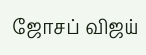ஜோசப் விஜய்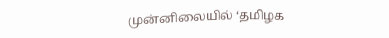முன்னிலையில் ‘தமிழக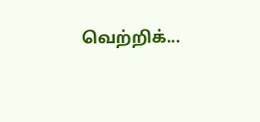வெற்றிக்...